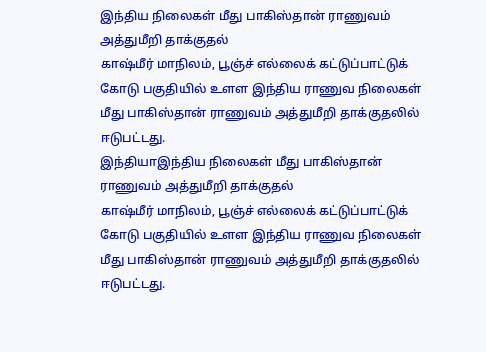இந்திய நிலைகள் மீது பாகிஸ்தான் ராணுவம் அத்துமீறி தாக்குதல்
காஷ்மீர் மாநிலம், பூஞ்ச் எல்லைக் கட்டுப்பாட்டுக் கோடு பகுதியில் உளள இந்திய ராணுவ நிலைகள் மீது பாகிஸ்தான் ராணுவம் அத்துமீறி தாக்குதலில் ஈடுபட்டது.
இந்தியாஇந்திய நிலைகள் மீது பாகிஸ்தான் ராணுவம் அத்துமீறி தாக்குதல்
காஷ்மீர் மாநிலம், பூஞ்ச் எல்லைக் கட்டுப்பாட்டுக் கோடு பகுதியில் உளள இந்திய ராணுவ நிலைகள் மீது பாகிஸ்தான் ராணுவம் அத்துமீறி தாக்குதலில் ஈடுபட்டது.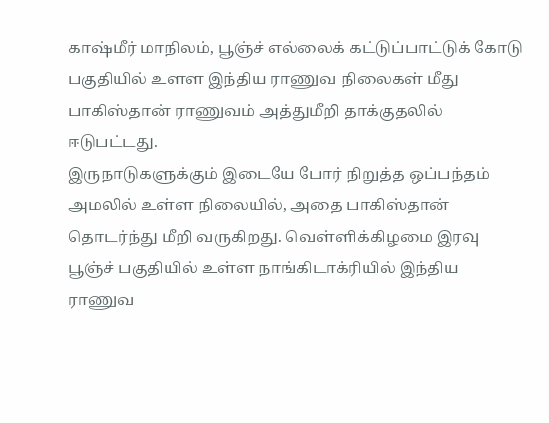காஷ்மீர் மாநிலம், பூஞ்ச் எல்லைக் கட்டுப்பாட்டுக் கோடு பகுதியில் உளள இந்திய ராணுவ நிலைகள் மீது பாகிஸ்தான் ராணுவம் அத்துமீறி தாக்குதலில் ஈடுபட்டது.
இருநாடுகளுக்கும் இடையே போர் நிறுத்த ஒப்பந்தம் அமலில் உள்ள நிலையில், அதை பாகிஸ்தான் தொடர்ந்து மீறி வருகிறது. வெள்ளிக்கிழமை இரவு பூஞ்ச் பகுதியில் உள்ள நாங்கிடாக்ரியில் இந்திய ராணுவ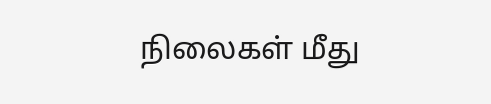நிலைகள் மீது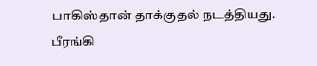பாகிஸ்தான் தாக்குதல் நடத்தியது. பீரங்கி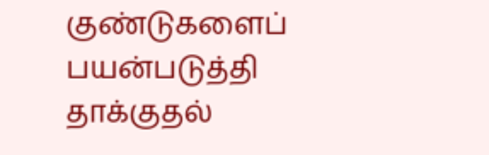குண்டுகளைப் பயன்படுத்தி தாக்குதல்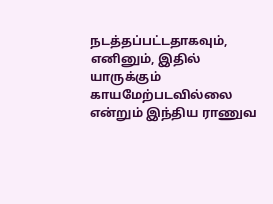நடத்தப்பட்டதாகவும், எனினும், இதில் யாருக்கும் காயமேற்படவில்லை என்றும் இந்திய ராணுவ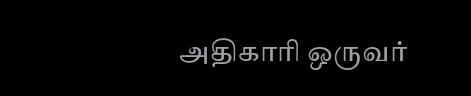அதிகாரி ஒருவர்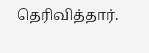தெரிவித்தார்.